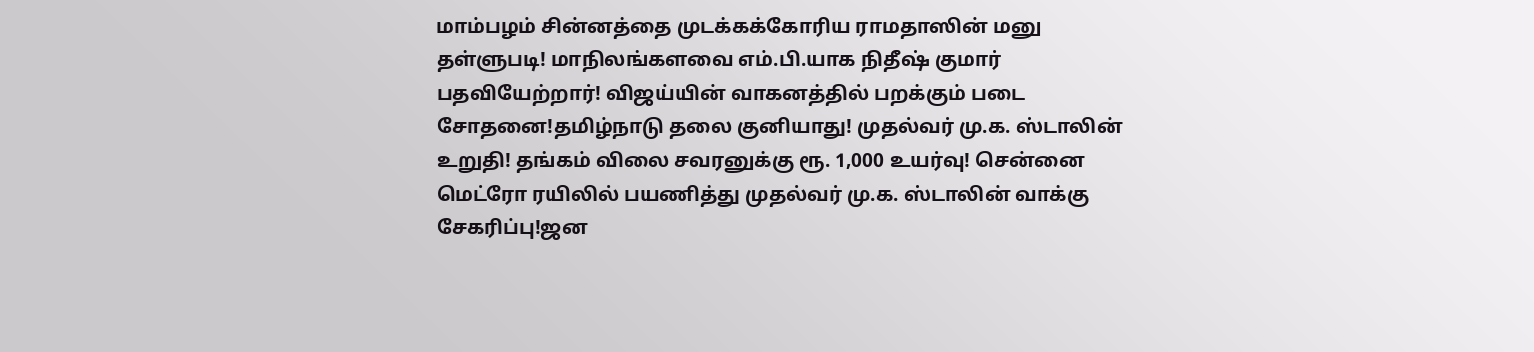மாம்பழம் சின்னத்தை முடக்கக்கோரிய ராமதாஸின் மனு தள்ளுபடி! மாநிலங்களவை எம்.பி.யாக நிதீஷ் குமார் பதவியேற்றார்! விஜய்யின் வாகனத்தில் பறக்கும் படை சோதனை!தமிழ்நாடு தலை குனியாது! முதல்வர் மு.க. ஸ்டாலின் உறுதி! தங்கம் விலை சவரனுக்கு ரூ. 1,000 உயர்வு! சென்னை மெட்ரோ ரயிலில் பயணித்து முதல்வர் மு.க. ஸ்டாலின் வாக்கு சேகரிப்பு!ஜன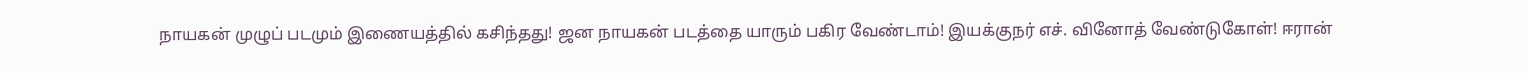நாயகன் முழுப் படமும் இணையத்தில் கசிந்தது! ஜன நாயகன் படத்தை யாரும் பகிர வேண்டாம்! இயக்குநர் எச். வினோத் வேண்டுகோள்! ஈரான்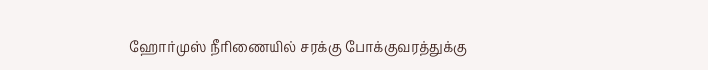ஹோர்முஸ் நீரிணையில் சரக்கு போக்குவரத்துக்கு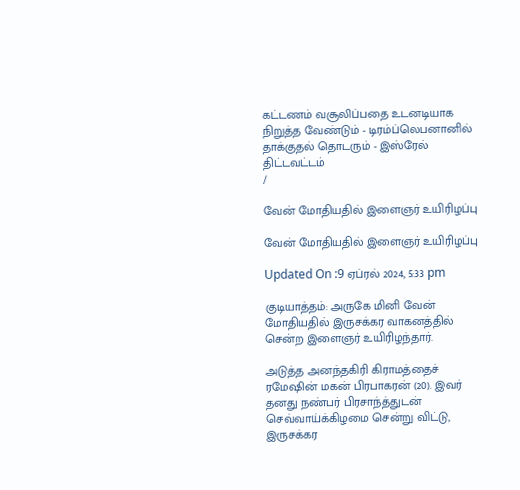கட்டணம் வசூலிப்பதை உடனடியாக நிறுத்த வேண்டும் - டிரம்ப்லெபனானில் தாக்குதல் தொடரும் - இஸ்ரேல் திட்டவட்டம்
/

வேன் மோதியதில் இளைஞர் உயிரிழப்பு

வேன் மோதியதில் இளைஞர் உயிரிழப்பு

Updated On :9 ஏப்ரல் 2024, 5:33 pm

குடியாத்தம்: அருகே மினி வேன் மோதியதில் இருசக்கர வாகனத்தில் சென்ற இளைஞர் உயிரிழந்தார்.

அடுத்த அனந்தகிரி கிராமத்தைச் ரமேஷின் மகன் பிரபாகரன் (20). இவர் தனது நண்பர் பிரசாந்த்துடன் செவ்வாய்க்கிழமை சென்று விட்டு, இருசக்கர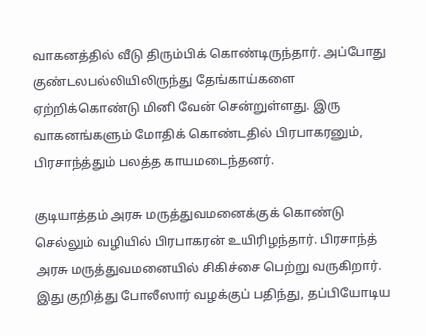வாகனத்தில் வீடு திரும்பிக் கொண்டிருந்தார். அப்போது குண்டலபல்லியிலிருந்து தேங்காய்களை ஏற்றிக்கொண்டு மினி வேன் சென்றுள்ளது. இரு வாகனங்களும் மோதிக் கொண்டதில் பிரபாகரனும், பிரசாந்த்தும் பலத்த காயமடைந்தனர்.

குடியாத்தம் அரசு மருத்துவமனைக்குக் கொண்டு செல்லும் வழியில் பிரபாகரன் உயிரிழந்தார். பிரசாந்த் அரசு மருத்துவமனையில் சிகிச்சை பெற்று வருகிறார். இது குறித்து போலீஸார் வழக்குப் பதிந்து, தப்பியோடிய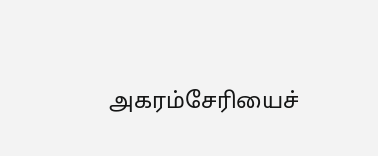அகரம்சேரியைச்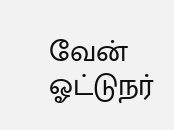வேன் ஓட்டுநர்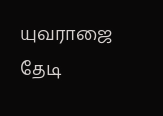யுவராஜை தேடி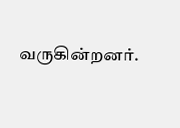வருகின்றனர்.